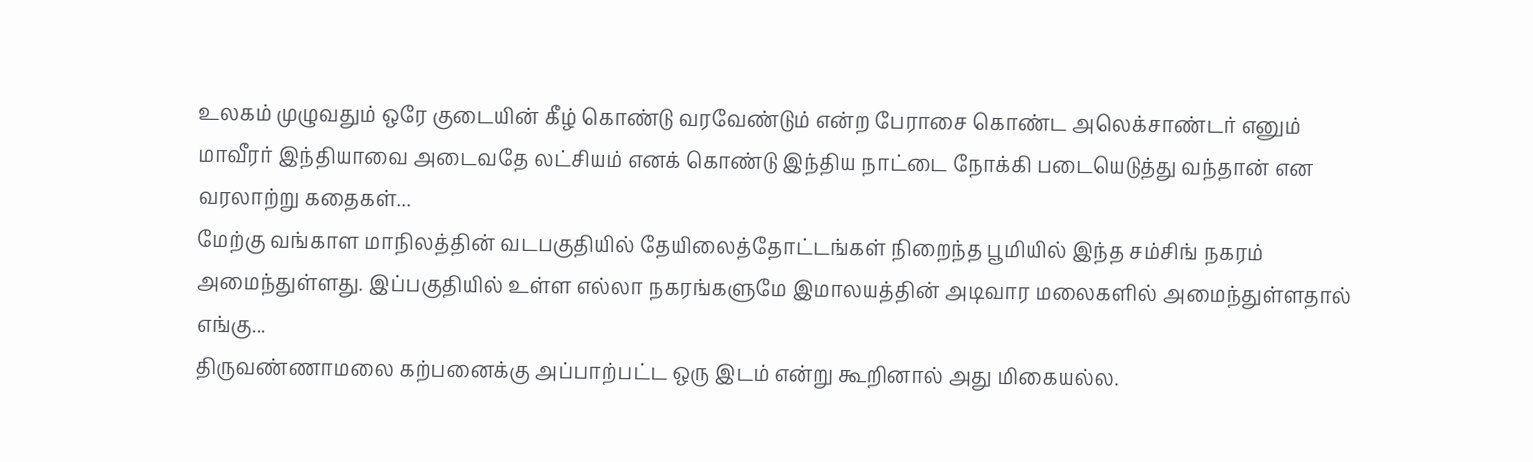உலகம் முழுவதும் ஒரே குடையின் கீழ் கொண்டு வரவேண்டும் என்ற பேராசை கொண்ட அலெக்சாண்டர் எனும் மாவீரர் இந்தியாவை அடைவதே லட்சியம் எனக் கொண்டு இந்திய நாட்டை நோக்கி படையெடுத்து வந்தான் என வரலாற்று கதைகள்...
மேற்கு வங்காள மாநிலத்தின் வடபகுதியில் தேயிலைத்தோட்டங்கள் நிறைந்த பூமியில் இந்த சம்சிங் நகரம் அமைந்துள்ளது. இப்பகுதியில் உள்ள எல்லா நகரங்களுமே இமாலயத்தின் அடிவார மலைகளில் அமைந்துள்ளதால் எங்கு...
திருவண்ணாமலை கற்பனைக்கு அப்பாற்பட்ட ஒரு இடம் என்று கூறினால் அது மிகையல்ல.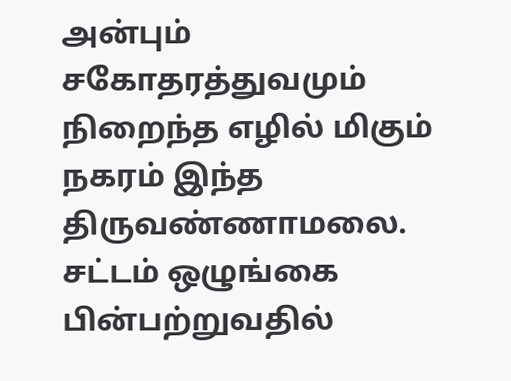அன்பும் சகோதரத்துவமும் நிறைந்த எழில் மிகும் நகரம் இந்த திருவண்ணாமலை. சட்டம் ஒழுங்கை பின்பற்றுவதில்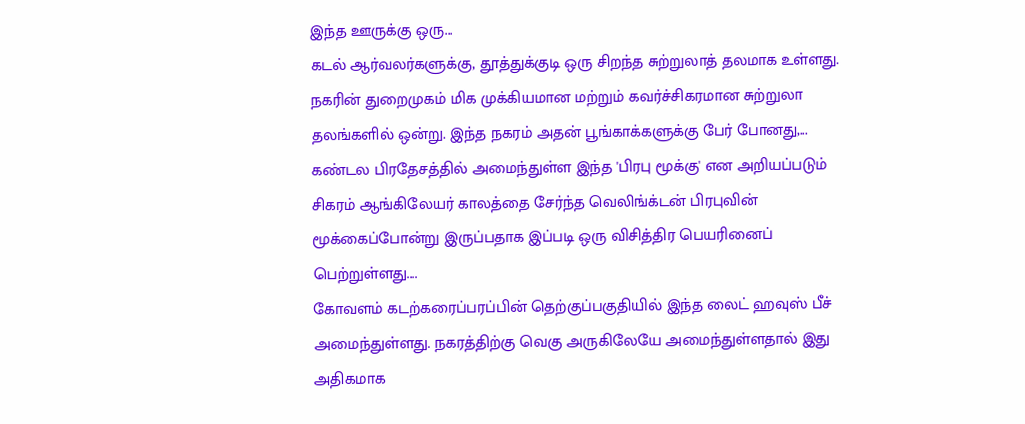இந்த ஊருக்கு ஒரு...
கடல் ஆர்வலர்களுக்கு, தூத்துக்குடி ஒரு சிறந்த சுற்றுலாத் தலமாக உள்ளது. நகரின் துறைமுகம் மிக முக்கியமான மற்றும் கவர்ச்சிகரமான சுற்றுலா தலங்களில் ஒன்று. இந்த நகரம் அதன் பூங்காக்களுக்கு பேர் போனது,...
கண்டல பிரதேசத்தில் அமைந்துள்ள இந்த 'பிரபு மூக்கு' என அறியப்படும் சிகரம் ஆங்கிலேயர் காலத்தை சேர்ந்த வெலிங்க்டன் பிரபுவின் மூக்கைப்போன்று இருப்பதாக இப்படி ஒரு விசித்திர பெயரினைப் பெற்றுள்ளது....
கோவளம் கடற்கரைப்பரப்பின் தெற்குப்பகுதியில் இந்த லைட் ஹவுஸ் பீச் அமைந்துள்ளது. நகரத்திற்கு வெகு அருகிலேயே அமைந்துள்ளதால் இது அதிகமாக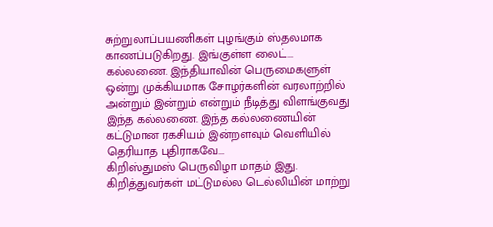சுற்றுலாப்பயணிகள் புழங்கும் ஸ்தலமாக காணப்படுகிறது. இங்குள்ள லைட்...
கல்லணை. இந்தியாவின் பெருமைகளுள் ஒன்று முக்கியமாக சோழர்களின் வரலாற்றில் அன்றும் இன்றும் என்றும் நீடித்து விளங்குவது இந்த கல்லணை. இந்த கல்லணையின் கட்டுமான ரகசியம் இன்றளவும் வெளியில் தெரியாத புதிராகவே...
கிறிஸ்துமஸ் பெருவிழா மாதம் இது. கிறித்துவர்கள் மட்டுமல்ல டெல்லியின் மாற்று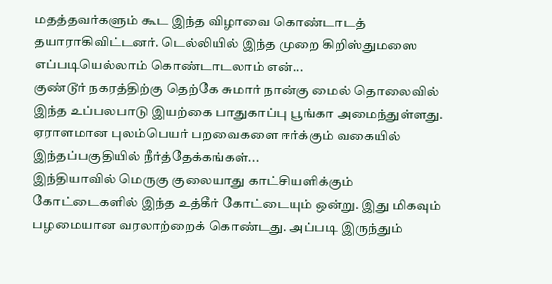மதத்தவர்களும் கூட இந்த விழாவை கொண்டாடத் தயாராகிவிட்டனர். டெல்லியில் இந்த முறை கிறிஸ்துமஸை எப்படியெல்லாம் கொண்டாடலாம் என்...
குண்டூர் நகரத்திற்கு தெற்கே சுமார் நான்கு மைல் தொலைவில் இந்த உப்பலபாடு இயற்கை பாதுகாப்பு பூங்கா அமைந்துள்ளது. ஏராளமான புலம்பெயர் பறவைகளை ஈர்க்கும் வகையில் இந்தப்பகுதியில் நீர்த்தேக்கங்கள்...
இந்தியாவில் மெருகு குலையாது காட்சியளிக்கும் கோட்டைகளில் இந்த உத்கீர் கோட்டையும் ஒன்று. இது மிகவும் பழமையான வரலாற்றைக் கொண்டது. அப்படி இருந்தும்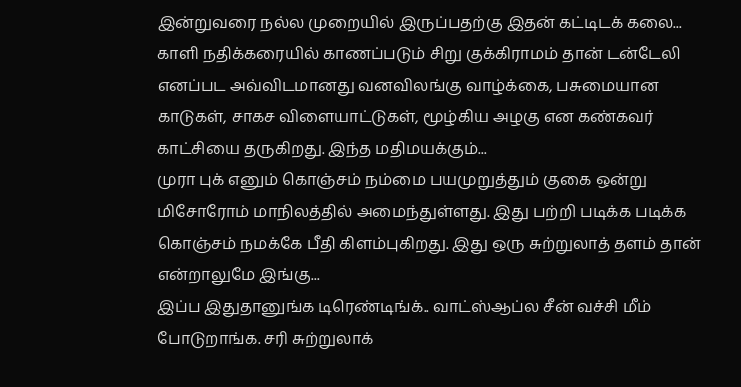இன்றுவரை நல்ல முறையில் இருப்பதற்கு இதன் கட்டிடக் கலை...
காளி நதிக்கரையில் காணப்படும் சிறு குக்கிராமம் தான் டன்டேலி எனப்பட அவ்விடமானது வனவிலங்கு வாழ்க்கை, பசுமையான காடுகள், சாகச விளையாட்டுகள், மூழ்கிய அழகு என கண்கவர் காட்சியை தருகிறது. இந்த மதிமயக்கும்...
முரா புக் எனும் கொஞ்சம் நம்மை பயமுறுத்தும் குகை ஒன்று மிசோரோம் மாநிலத்தில் அமைந்துள்ளது. இது பற்றி படிக்க படிக்க கொஞ்சம் நமக்கே பீதி கிளம்புகிறது. இது ஒரு சுற்றுலாத் தளம் தான் என்றாலுமே இங்கு...
இப்ப இதுதானுங்க டிரெண்டிங்க்.. வாட்ஸ்ஆப்ல சீன் வச்சி மீம் போடுறாங்க. சரி சுற்றுலாக்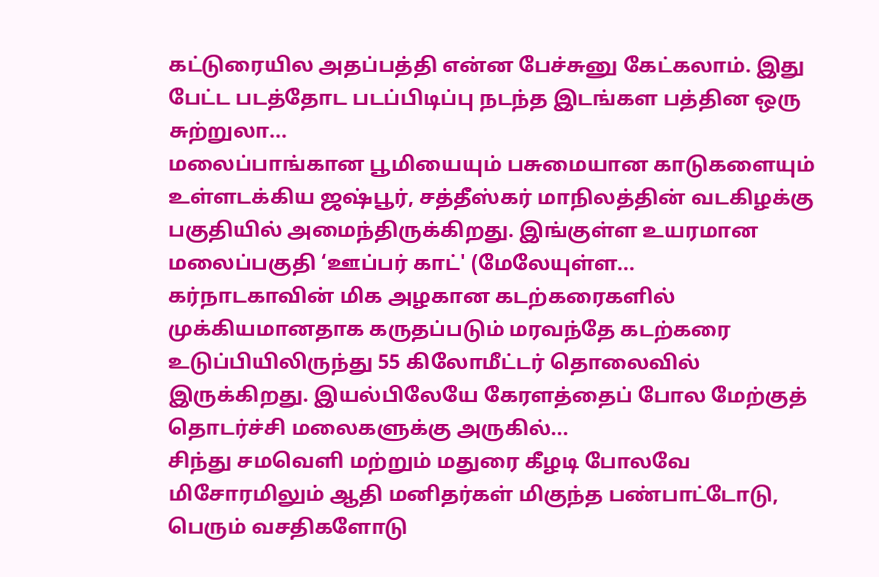கட்டுரையில அதப்பத்தி என்ன பேச்சுனு கேட்கலாம். இது பேட்ட படத்தோட படப்பிடிப்பு நடந்த இடங்கள பத்தின ஒரு சுற்றுலா...
மலைப்பாங்கான பூமியையும் பசுமையான காடுகளையும் உள்ளடக்கிய ஜஷ்பூர், சத்தீஸ்கர் மாநிலத்தின் வடகிழக்கு பகுதியில் அமைந்திருக்கிறது. இங்குள்ள உயரமான மலைப்பகுதி ‘ஊப்பர் காட்' (மேலேயுள்ள...
கர்நாடகாவின் மிக அழகான கடற்கரைகளில் முக்கியமானதாக கருதப்படும் மரவந்தே கடற்கரை உடுப்பியிலிருந்து 55 கிலோமீட்டர் தொலைவில் இருக்கிறது. இயல்பிலேயே கேரளத்தைப் போல மேற்குத் தொடர்ச்சி மலைகளுக்கு அருகில்...
சிந்து சமவெளி மற்றும் மதுரை கீழடி போலவே மிசோரமிலும் ஆதி மனிதர்கள் மிகுந்த பண்பாட்டோடு, பெரும் வசதிகளோடு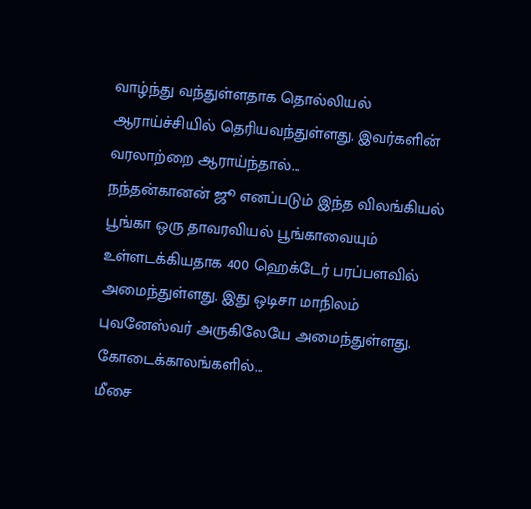வாழ்ந்து வந்துள்ளதாக தொல்லியல் ஆராய்ச்சியில் தெரியவந்துள்ளது. இவர்களின் வரலாற்றை ஆராய்ந்தால்...
நந்தன்கானன் ஜூ எனப்படும் இந்த விலங்கியல் பூங்கா ஒரு தாவரவியல் பூங்காவையும் உள்ளடக்கியதாக 400 ஹெக்டேர் பரப்பளவில் அமைந்துள்ளது. இது ஒடிசா மாநிலம் புவனேஸ்வர் அருகிலேயே அமைந்துள்ளது. கோடைக்காலங்களில்...
மீசை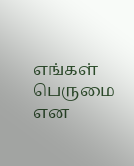எங்கள் பெருமை என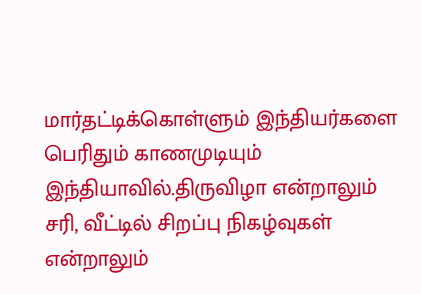மார்தட்டிக்கொள்ளும் இந்தியர்களை பெரிதும் காணமுடியும் இந்தியாவில்.திருவிழா என்றாலும் சரி, வீட்டில் சிறப்பு நிகழ்வுகள் என்றாலும்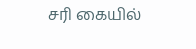சரி கையில்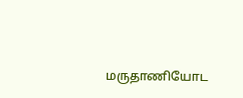மருதாணியோட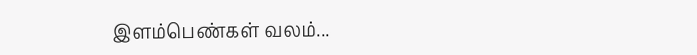இளம்பெண்கள் வலம்...